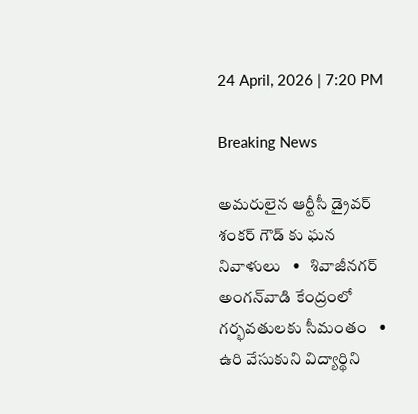24 April, 2026 | 7:20 PM

Breaking News

అమరులైన ఆర్టీసీ డ్రైవర్ శంకర్ గౌడ్ కు ఘన నివాళులు   •   శివాజీనగర్ అంగన్‌వాడి కేంద్రంలో గర్భవతులకు సీమంతం   •   ఉరి వేసుకుని విద్యార్థిని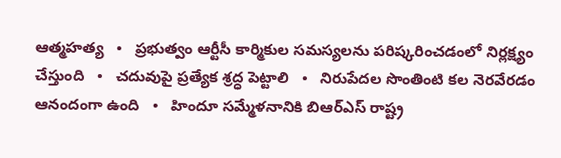ఆత్మహత్య   •   ప్రభుత్వం ఆర్టీసీ కార్మికుల సమస్యలను పరిష్కరించడంలో నిర్లక్ష్యం చేస్తుంది   •   చదువుపై ప్రత్యేక శ్రద్ధ పెట్టాలి   •   నిరుపేదల సొంతింటి కల నెరవేరడం ఆనందంగా ఉంది   •   హిందూ సమ్మేళనానికి బిఆర్ఎస్ రాష్ట్ర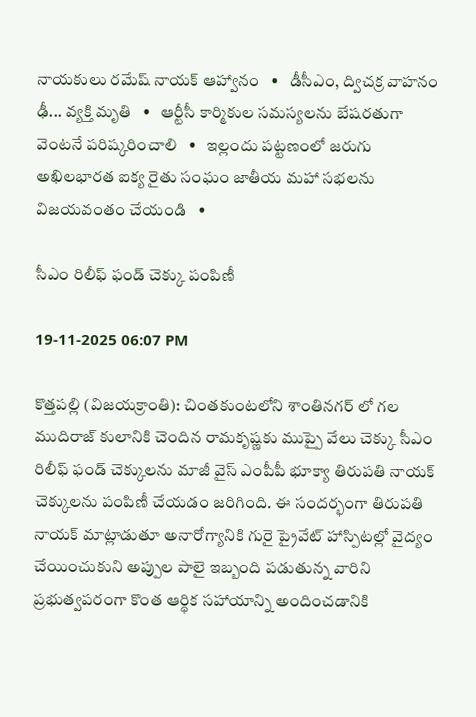నాయకులు రమేష్ నాయక్ ఆహ్వానం   •   డీసీఎం, ద్విచక్ర వాహనం ఢీ... వ్యక్తి మృతి   •   ఆర్టీసీ కార్మికుల సమస్యలను బేషరతుగా వెంటనే పరిష్కరించాలి   •   ఇల్లందు పట్టణంలో జరుగు అఖిలభారత ఐక్య రైతు సంఘం జాతీయ మహా సభలను విజయవంతం చేయండి   •

సీఎం రిలీఫ్ ఫండ్ చెక్కు పంపిణీ

19-11-2025 06:07 PM

కొత్తపల్లి (విజయక్రాంతి): చింతకుంటలోని శాంతినగర్ లో గల ముదిరాజ్ కులానికి చెందిన రామకృష్ణకు ముప్పై వేలు చెక్కు సీఎం రిలీఫ్ ఫండ్ చెక్కులను మాజీ వైస్ ఎంపీపీ భూక్యా తిరుపతి నాయక్ చెక్కులను పంపిణీ చేయడం జరిగింది. ఈ సందర్భంగా తిరుపతి నాయక్ మాట్లాడుతూ అనారోగ్యానికి గురై ప్రైవేట్ హాస్పిటల్లో వైద్యం చేయించుకుని అప్పుల పాలై ఇబ్బంది పడుతున్న వారిని ప్రభుత్వపరంగా కొంత ఆర్థిక సహాయాన్ని అందించడానికి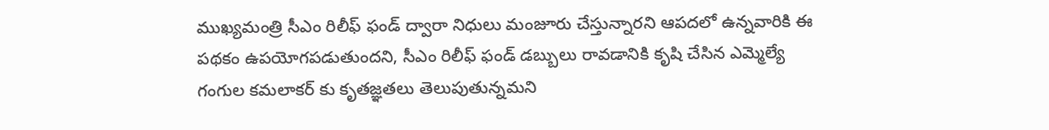ముఖ్యమంత్రి సీఎం రిలీఫ్ ఫండ్ ద్వారా నిధులు మంజూరు చేస్తున్నారని ఆపదలో ఉన్నవారికి ఈ పథకం ఉపయోగపడుతుందని, సీఎం రిలీఫ్ ఫండ్ డబ్బులు రావడానికి కృషి చేసిన ఎమ్మెల్యే గంగుల కమలాకర్ కు కృతజ్ఞతలు తెలుపుతున్నమని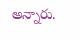అన్నారు.